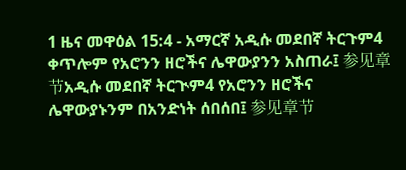1 ዜና መዋዕል 15:4 - አማርኛ አዲሱ መደበኛ ትርጉም4 ቀጥሎም የአሮንን ዘሮችና ሌዋውያንን አስጠራ፤ 参见章节አዲሱ መደበኛ ትርጒም4 የአሮንን ዘሮችና ሌዋውያኑንም በአንድነት ሰበሰበ፤ 参见章节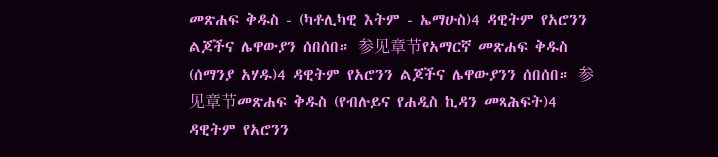መጽሐፍ ቅዱስ - (ካቶሊካዊ እትም - ኤማሁስ)4 ዳዊትም የአሮንን ልጆችና ሌዋውያን ሰበሰበ። 参见章节የአማርኛ መጽሐፍ ቅዱስ (ሰማንያ አሃዱ)4 ዳዊትም የአሮንን ልጆችና ሌዋውያንን ሰበሰበ። 参见章节መጽሐፍ ቅዱስ (የብሉይና የሐዲስ ኪዳን መጻሕፍት)4 ዳዊትም የአሮንን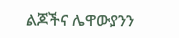ልጆችና ሌዋውያንን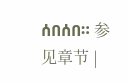ሰበሰበ። 参见章节 |